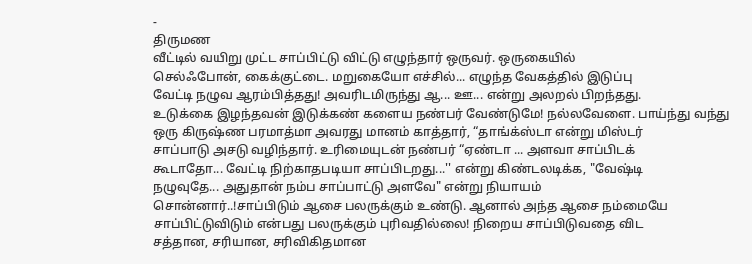-
திருமண
வீட்டில் வயிறு முட்ட சாப்பிட்டு விட்டு எழுந்தார் ஒருவர். ஒருகையில்
செல்ஃபோன், கைக்குட்டை. மறுகையோ எச்சில்... எழுந்த வேகத்தில் இடுப்பு
வேட்டி நழுவ ஆரம்பித்தது! அவரிடமிருந்து ஆ... ஊ... என்று அலறல் பிறந்தது.
உடுக்கை இழந்தவன் இடுக்கண் களைய நண்பர் வேண்டுமே! நல்லவேளை. பாய்ந்து வந்து
ஒரு கிருஷ்ண பரமாத்மா அவரது மானம் காத்தார், “தாங்க்ஸ்டா என்று மிஸ்டர்
சாப்பாடு அசடு வழிந்தார். உரிமையுடன் நண்பர் “ஏண்டா ... அளவா சாப்பிடக்
கூடாதோ... வேட்டி நிற்காதபடியா சாப்பிடறது...'' என்று கிண்டலடிக்க, "வேஷ்டி
நழுவுதே... அதுதான் நம்ப சாப்பாட்டு அளவே" என்று நியாயம்
சொன்னார்..!சாப்பிடும் ஆசை பலருக்கும் உண்டு. ஆனால் அந்த ஆசை நம்மையே
சாப்பிட்டுவிடும் என்பது பலருக்கும் புரிவதில்லை! நிறைய சாப்பிடுவதை விட
சத்தான, சரியான, சரிவிகிதமான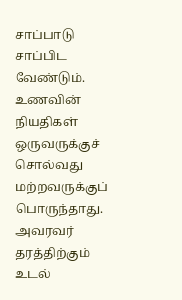சாப்பாடு சாப்பிட வேண்டும். உணவின் நியதிகள்
ஒருவருக்குச் சொல்வது மற்றவருக்குப் பொருந்தாது. அவரவர் தரத்திற்கும் உடல்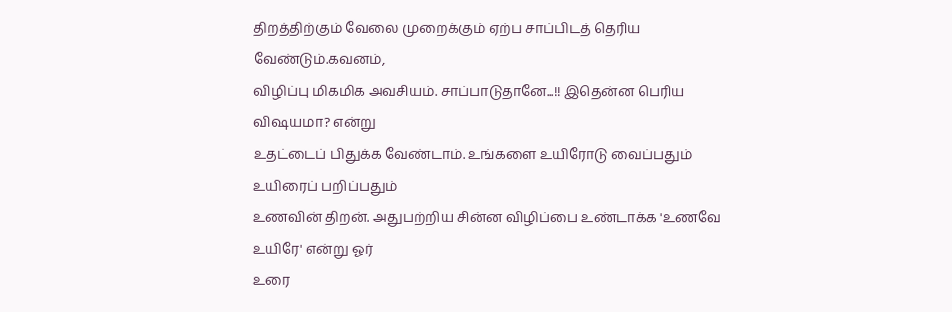திறத்திற்கும் வேலை முறைக்கும் ஏற்ப சாப்பிடத் தெரிய வேண்டும்.கவனம்,
விழிப்பு மிகமிக அவசியம். சாப்பாடுதானே...!! இதென்ன பெரிய விஷயமா? என்று
உதட்டைப் பிதுக்க வேண்டாம். உங்களை உயிரோடு வைப்பதும் உயிரைப் பறிப்பதும்
உணவின் திறன். அதுபற்றிய சின்ன விழிப்பை உண்டாக்க 'உணவே உயிரே' என்று ஓர்
உரை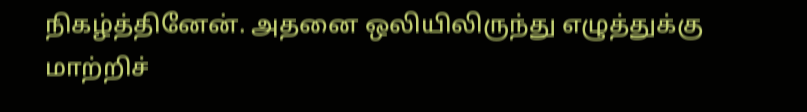நிகழ்த்தினேன். அதனை ஒலியிலிருந்து எழுத்துக்கு மாற்றிச்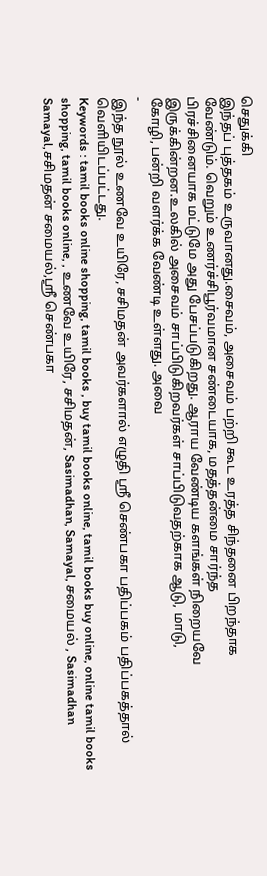செதுக்கி
இந்தப் புத்தகம் உருவானது.சைவம், அசைவம் பற்றி கூட உரத்த சிந்தனை பிறந்தாக
வேண்டும். வெறும் உணர்ச்சிபூர்வமான சண்டையாக, மதத்தன்மை சார்ந்த
பிரச்சினையாக மட்டுமே அது பேசப்படுகிறது. ஆராய வேண்டிய களங்கள் நிறையவே
இருக்கின்றன.உலகில் அசைவம் சாப்பிடுகிறவர்கள் சாப்பிடுவதற்காக ஆடு, மாடு,
கோழி, பன்றி வளர்க்க வேண்டி உள்ளது. அவை
-
இந்த நூல் உணவே உயிரே, சசிமதன் அவர்களால் எழுதி ஸ்ரீ செண்பகா பதிப்பகம் பதிப்பகத்தால் வெளியிடப்பட்டது.
Keywords : tamil books online shopping, tamil books , buy tamil books online, tamil books buy online, online tamil books shopping, tamil books online, , உணவே உயிரே, சசிமதன், Sasimadhan, Samayal, சமையல் , Sasimadhan Samayal,சசிமதன் சமையல்,ஸ்ரீ செண்பகா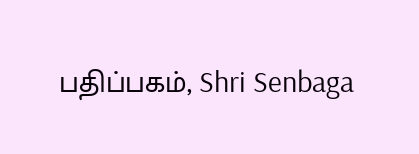பதிப்பகம், Shri Senbaga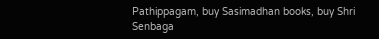Pathippagam, buy Sasimadhan books, buy Shri Senbaga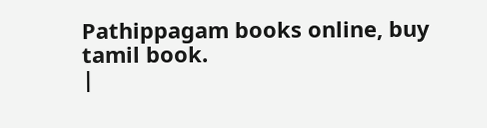Pathippagam books online, buy tamil book.
|